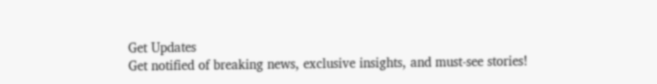Get Updates
Get notified of breaking news, exclusive insights, and must-see stories!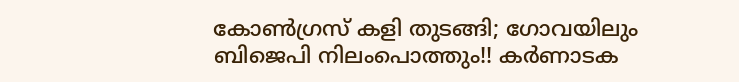കോണ്‍ഗ്രസ് കളി തുടങ്ങി; ഗോവയിലും ബിജെപി നിലംപൊത്തും!! കര്‍ണാടക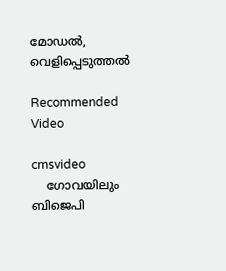മോഡല്‍, വെളിപ്പെടുത്തല്‍

Recommended Video

cmsvideo
    ഗോവയിലും ബിജെപി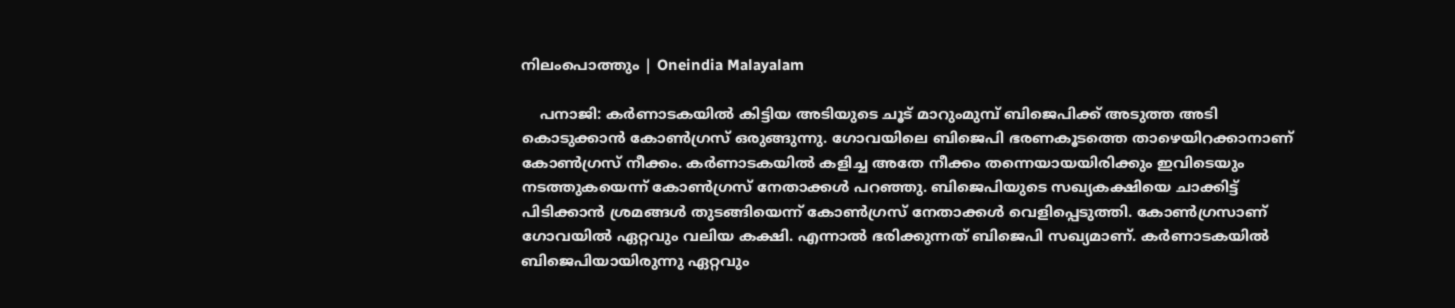നിലംപൊത്തും | Oneindia Malayalam

    പനാജി: കര്‍ണാടകയില്‍ കിട്ടിയ അടിയുടെ ചൂട് മാറുംമുമ്പ് ബിജെപിക്ക് അടുത്ത അടി കൊടുക്കാന്‍ കോണ്‍ഗ്രസ് ഒരുങ്ങുന്നു. ഗോവയിലെ ബിജെപി ഭരണകൂടത്തെ താഴെയിറക്കാനാണ് കോണ്‍ഗ്രസ് നീക്കം. കര്‍ണാടകയില്‍ കളിച്ച അതേ നീക്കം തന്നെയായയിരിക്കും ഇവിടെയും നടത്തുകയെന്ന് കോണ്‍ഗ്രസ് നേതാക്കള്‍ പറഞ്ഞു. ബിജെപിയുടെ സഖ്യകക്ഷിയെ ചാക്കിട്ട് പിടിക്കാന്‍ ശ്രമങ്ങള്‍ തുടങ്ങിയെന്ന് കോണ്‍ഗ്രസ് നേതാക്കള്‍ വെളിപ്പെടുത്തി. കോണ്‍ഗ്രസാണ് ഗോവയില്‍ ഏറ്റവും വലിയ കക്ഷി. എന്നാല്‍ ഭരിക്കുന്നത് ബിജെപി സഖ്യമാണ്. കര്‍ണാടകയില്‍ ബിജെപിയായിരുന്നു ഏറ്റവും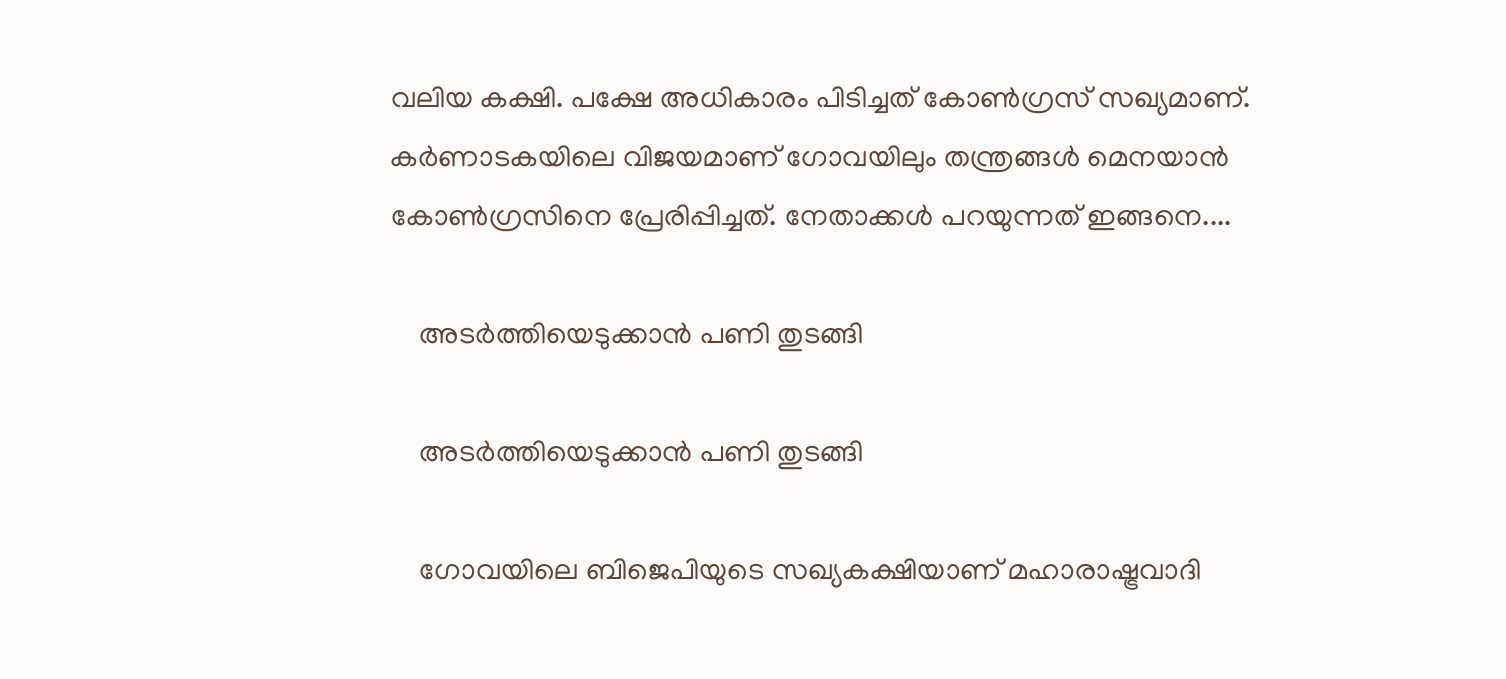വലിയ കക്ഷി. പക്ഷേ അധികാരം പിടിച്ചത് കോണ്‍ഗ്രസ് സഖ്യമാണ്. കര്‍ണാടകയിലെ വിജയമാണ് ഗോവയിലും തന്ത്രങ്ങള്‍ മെനയാന്‍ കോണ്‍ഗ്രസിനെ പ്രേരിപ്പിച്ചത്. നേതാക്കള്‍ പറയുന്നത് ഇങ്ങനെ....

    അടര്‍ത്തിയെടുക്കാന്‍ പണി തുടങ്ങി

    അടര്‍ത്തിയെടുക്കാന്‍ പണി തുടങ്ങി

    ഗോവയിലെ ബിജെപിയുടെ സഖ്യകക്ഷിയാണ് മഹാരാഷ്ട്രവാദി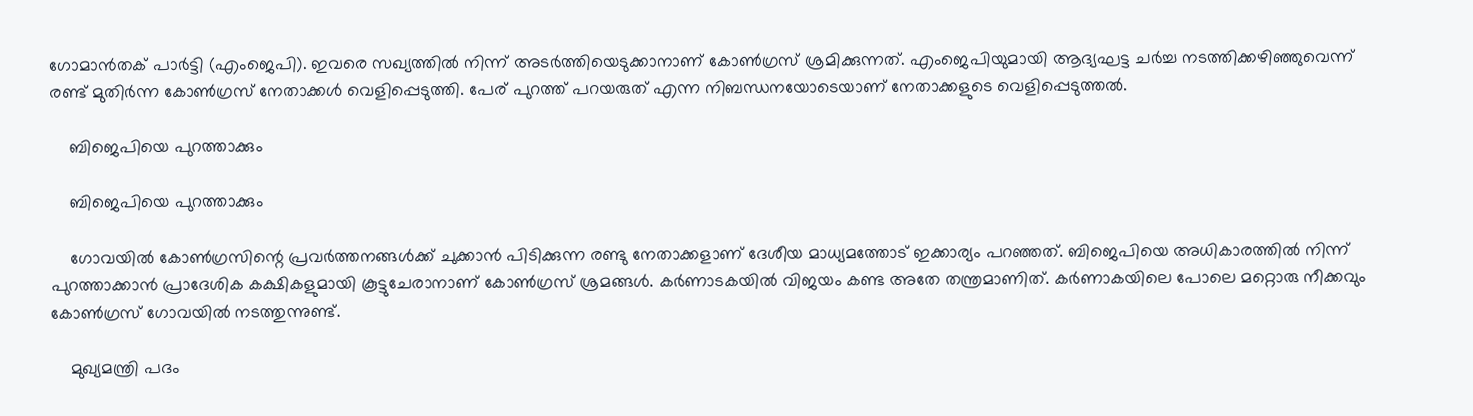ഗോമാന്‍തക് പാര്‍ട്ടി (എംജെപി). ഇവരെ സഖ്യത്തില്‍ നിന്ന് അടര്‍ത്തിയെടുക്കാനാണ് കോണ്‍ഗ്രസ് ശ്രമിക്കുന്നത്. എംജെപിയുമായി ആദ്യഘട്ട ചര്‍ച്ച നടത്തിക്കഴിഞ്ഞുവെന്ന് രണ്ട് മുതിര്‍ന്ന കോണ്‍ഗ്രസ് നേതാക്കള്‍ വെളിപ്പെടുത്തി. പേര് പുറത്ത് പറയരുത് എന്ന നിബന്ധനയോടെയാണ് നേതാക്കളുടെ വെളിപ്പെടുത്തല്‍.

    ബിജെപിയെ പുറത്താക്കും

    ബിജെപിയെ പുറത്താക്കും

    ഗോവയില്‍ കോണ്‍ഗ്രസിന്റെ പ്രവര്‍ത്തനങ്ങള്‍ക്ക് ചുക്കാന്‍ പിടിക്കുന്ന രണ്ടു നേതാക്കളാണ് ദേശീയ മാധ്യമത്തോട് ഇക്കാര്യം പറഞ്ഞത്. ബിജെപിയെ അധികാരത്തില്‍ നിന്ന് പുറത്താക്കാന്‍ പ്രാദേശിക കക്ഷികളുമായി കൂട്ടുചേരാനാണ് കോണ്‍ഗ്രസ് ശ്രമങ്ങള്‍. കര്‍ണാടകയില്‍ വിജയം കണ്ട അതേ തന്ത്രമാണിത്. കര്‍ണാകയിലെ പോലെ മറ്റൊരു നീക്കവും കോണ്‍ഗ്രസ് ഗോവയില്‍ നടത്തുന്നുണ്ട്.

    മുഖ്യമന്ത്രി പദം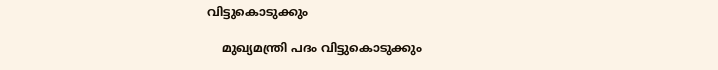വിട്ടുകൊടുക്കും

    മുഖ്യമന്ത്രി പദം വിട്ടുകൊടുക്കും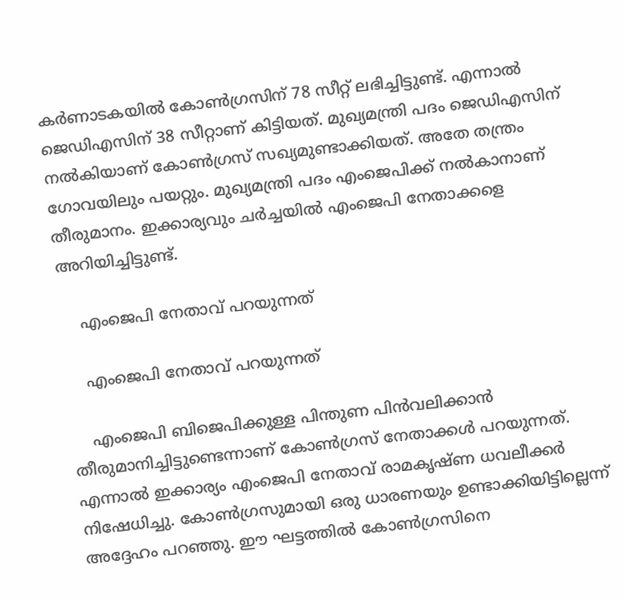കര്‍ണാടകയില്‍ കോണ്‍ഗ്രസിന് 78 സീറ്റ് ലഭിച്ചിട്ടുണ്ട്. എന്നാല്‍ ജെഡിഎസിന് 38 സീറ്റാണ് കിട്ടിയത്. മുഖ്യമന്ത്രി പദം ജെഡിഎസിന് നല്‍കിയാണ് കോണ്‍ഗ്രസ് സഖ്യമുണ്ടാക്കിയത്. അതേ തന്ത്രം ഗോവയിലും പയറ്റും. മുഖ്യമന്ത്രി പദം എംജെപിക്ക് നല്‍കാനാണ് തീരുമാനം. ഇക്കാര്യവും ചര്‍ച്ചയില്‍ എംജെപി നേതാക്കളെ അറിയിച്ചിട്ടുണ്ട്.

    എംജെപി നേതാവ് പറയുന്നത്

    എംജെപി നേതാവ് പറയുന്നത്

    എംജെപി ബിജെപിക്കുള്ള പിന്തുണ പിന്‍വലിക്കാന്‍ തീരുമാനിച്ചിട്ടുണ്ടെന്നാണ് കോണ്‍ഗ്രസ് നേതാക്കള്‍ പറയുന്നത്. എന്നാല്‍ ഇക്കാര്യം എംജെപി നേതാവ് രാമകൃഷ്ണ ധവലീക്കര്‍ നിഷേധിച്ചു. കോണ്‍ഗ്രസുമായി ഒരു ധാരണയും ഉണ്ടാക്കിയിട്ടില്ലെന്ന് അദ്ദേഹം പറഞ്ഞു. ഈ ഘട്ടത്തില്‍ കോണ്‍ഗ്രസിനെ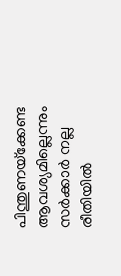പിന്തുണയ്‌ക്കേണ്ട ആവശ്യമില്ലെന്നും സര്‍ക്കാര്‍ നല്ല രീതിയില്‍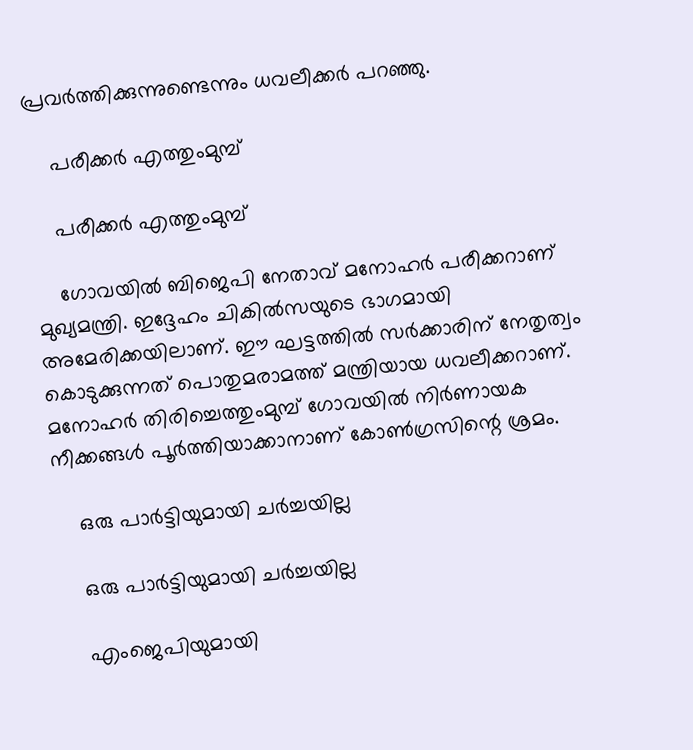പ്രവര്‍ത്തിക്കുന്നുണ്ടെന്നും ധവലീക്കര്‍ പറഞ്ഞു.

    പരീക്കര്‍ എത്തുംമുമ്പ്

    പരീക്കര്‍ എത്തുംമുമ്പ്

    ഗോവയില്‍ ബിജെപി നേതാവ് മനോഹര്‍ പരീക്കറാണ് മുഖ്യമന്ത്രി. ഇദ്ദേഹം ചികില്‍സയുടെ ഭാഗമായി അമേരിക്കയിലാണ്. ഈ ഘട്ടത്തില്‍ സര്‍ക്കാരിന് നേതൃത്വം കൊടുക്കുന്നത് പൊതുമരാമത്ത് മന്ത്രിയായ ധവലീക്കറാണ്. മനോഹര്‍ തിരിച്ചെത്തുംമുമ്പ് ഗോവയില്‍ നിര്‍ണായക നീക്കങ്ങള്‍ പൂര്‍ത്തിയാക്കാനാണ് കോണ്‍ഗ്രസിന്റെ ശ്രമം.

    ഒരു പാര്‍ട്ടിയുമായി ചര്‍ച്ചയില്ല

    ഒരു പാര്‍ട്ടിയുമായി ചര്‍ച്ചയില്ല

    എംജെപിയുമായി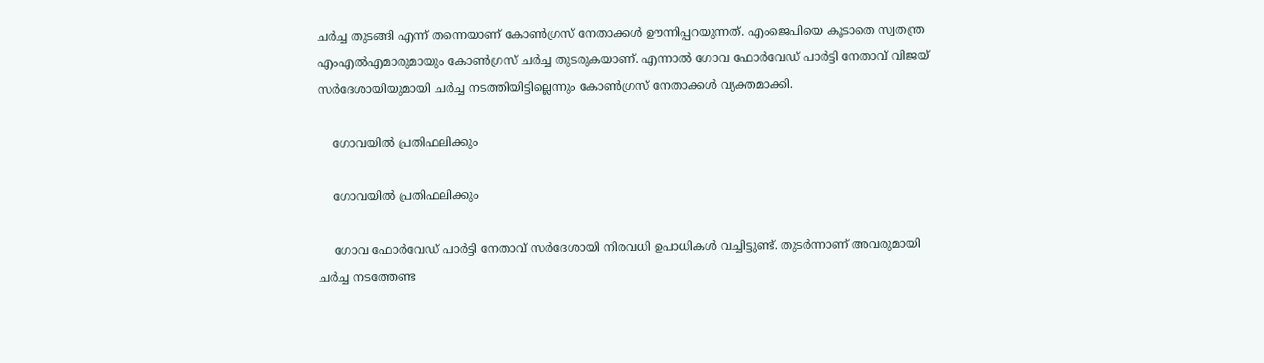ചര്‍ച്ച തുടങ്ങി എന്ന് തന്നെയാണ് കോണ്‍ഗ്രസ് നേതാക്കള്‍ ഊന്നിപ്പറയുന്നത്. എംജെപിയെ കൂടാതെ സ്വതന്ത്ര എംഎല്‍എമാരുമായും കോണ്‍ഗ്രസ് ചര്‍ച്ച തുടരുകയാണ്. എന്നാല്‍ ഗോവ ഫോര്‍വേഡ് പാര്‍ട്ടി നേതാവ് വിജയ് സര്‍ദേശായിയുമായി ചര്‍ച്ച നടത്തിയിട്ടില്ലെന്നും കോണ്‍ഗ്രസ് നേതാക്കള്‍ വ്യക്തമാക്കി.

    ഗോവയില്‍ പ്രതിഫലിക്കും

    ഗോവയില്‍ പ്രതിഫലിക്കും

    ഗോവ ഫോര്‍വേഡ് പാര്‍ട്ടി നേതാവ് സര്‍ദേശായി നിരവധി ഉപാധികള്‍ വച്ചിട്ടുണ്ട്. തുടര്‍ന്നാണ് അവരുമായി ചര്‍ച്ച നടത്തേണ്ട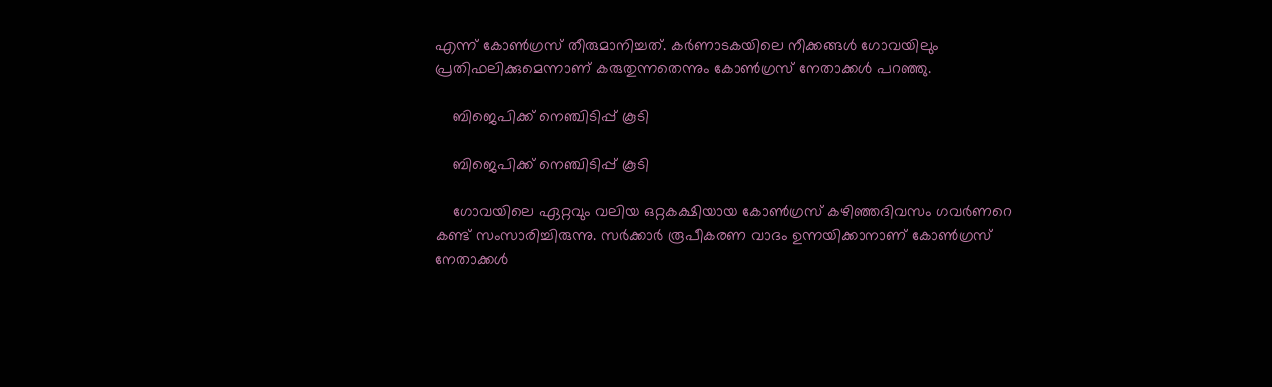എന്ന് കോണ്‍ഗ്രസ് തീരുമാനിച്ചത്. കര്‍ണാടകയിലെ നീക്കങ്ങള്‍ ഗോവയിലും പ്രതിഫലിക്കുമെന്നാണ് കരുതുന്നതെന്നും കോണ്‍ഗ്രസ് നേതാക്കള്‍ പറഞ്ഞു.

    ബിജെപിക്ക് നെഞ്ചിടിപ്പ് കൂടി

    ബിജെപിക്ക് നെഞ്ചിടിപ്പ് കൂടി

    ഗോവയിലെ ഏറ്റവും വലിയ ഒറ്റകക്ഷിയായ കോണ്‍ഗ്രസ് കഴിഞ്ഞദിവസം ഗവര്‍ണറെ കണ്ട് സംസാരിച്ചിരുന്നു. സര്‍ക്കാര്‍ രൂപീകരണ വാദം ഉന്നയിക്കാനാണ് കോണ്‍ഗ്രസ് നേതാക്കള്‍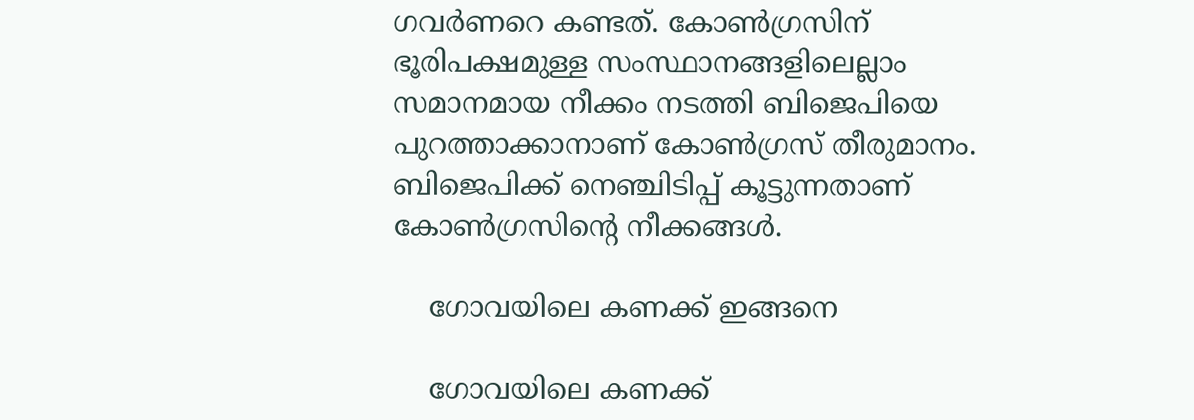ഗവര്‍ണറെ കണ്ടത്. കോണ്‍ഗ്രസിന് ഭൂരിപക്ഷമുള്ള സംസ്ഥാനങ്ങളിലെല്ലാം സമാനമായ നീക്കം നടത്തി ബിജെപിയെ പുറത്താക്കാനാണ് കോണ്‍ഗ്രസ് തീരുമാനം. ബിജെപിക്ക് നെഞ്ചിടിപ്പ് കൂട്ടുന്നതാണ് കോണ്‍ഗ്രസിന്റെ നീക്കങ്ങള്‍.

    ഗോവയിലെ കണക്ക് ഇങ്ങനെ

    ഗോവയിലെ കണക്ക്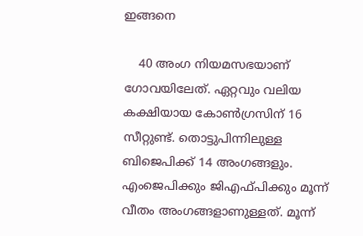ഇങ്ങനെ

    40 അംഗ നിയമസഭയാണ് ഗോവയിലേത്. ഏറ്റവും വലിയ കക്ഷിയായ കോണ്‍ഗ്രസിന് 16 സീറ്റുണ്ട്. തൊട്ടുപിന്നിലുള്ള ബിജെപിക്ക് 14 അംഗങ്ങളും. എംജെപിക്കും ജിഎഫ്പിക്കും മൂന്ന് വീതം അംഗങ്ങളാണുള്ളത്. മൂന്ന്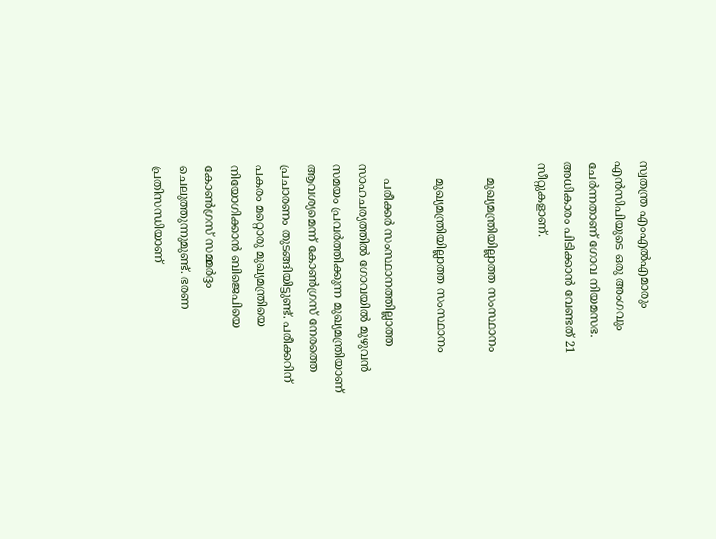സ്വതന്ത്ര എംഎല്‍എമാരും എന്‍സിപിയുടെ ഒരു അംഗവും ചേര്‍ന്നതാണ് ഗോവ നിയമസഭ. അധികാരം പിടിക്കാന്‍ വേണ്ടത് 21 സീറ്റുകളാണ്.

    മുഖ്യമന്ത്രിയില്ലാത്ത സംസ്ഥാനം

    മുഖ്യമന്ത്രിയില്ലാത്ത സംസ്ഥാനം

    പരീക്കര്‍ സംസ്ഥാനത്തില്ലാത്ത സാഹചര്യത്തില്‍ ഗോവയില്‍ മുഴുവന്‍ സമയം പ്രവര്‍ത്തിക്കുന്ന മുഖ്യമന്ത്രിയാണ് ആവശ്യമെന്ന് കോണ്‍ഗ്രസ് നേരത്തെ പ്രചാരണം തുടങ്ങിയിട്ടുണ്ട്. പരീക്കറിന് പകരം മറ്റൊരു മുഖ്യമന്ത്രിയെ നിയോഗിക്കാന്‍ ബിജെപിയെ കോണ്‍ഗ്രസ് സമ്മര്‍ദ്ദം ചെലുത്തുന്നുമുണ്ട്. ഭരണ പ്രതിസന്ധിയാണ്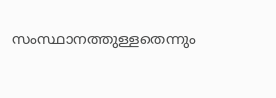സംസ്ഥാനത്തുള്ളതെന്നും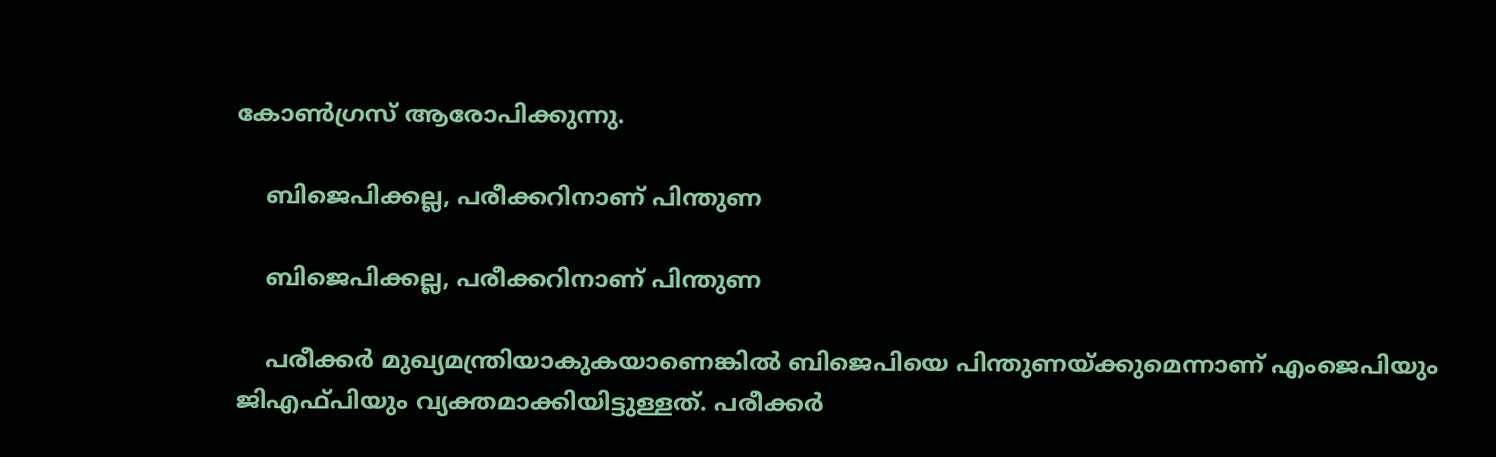കോണ്‍ഗ്രസ് ആരോപിക്കുന്നു.

    ബിജെപിക്കല്ല, പരീക്കറിനാണ് പിന്തുണ

    ബിജെപിക്കല്ല, പരീക്കറിനാണ് പിന്തുണ

    പരീക്കര്‍ മുഖ്യമന്ത്രിയാകുകയാണെങ്കില്‍ ബിജെപിയെ പിന്തുണയ്ക്കുമെന്നാണ് എംജെപിയും ജിഎഫ്പിയും വ്യക്തമാക്കിയിട്ടുള്ളത്. പരീക്കര്‍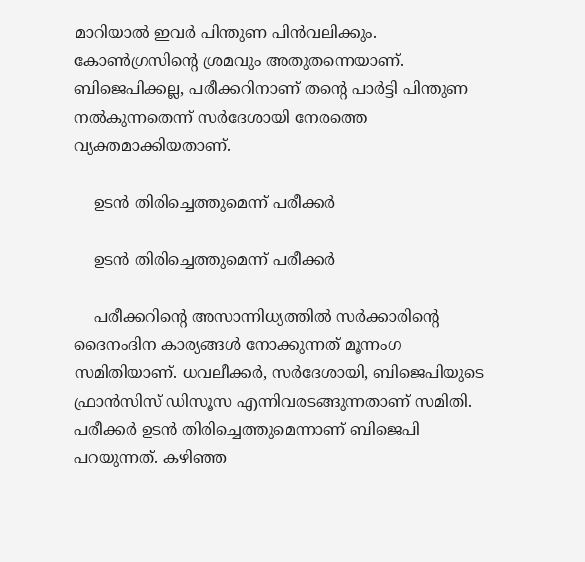മാറിയാല്‍ ഇവര്‍ പിന്തുണ പിന്‍വലിക്കും. കോണ്‍ഗ്രസിന്റെ ശ്രമവും അതുതന്നെയാണ്. ബിജെപിക്കല്ല, പരീക്കറിനാണ് തന്റെ പാര്‍ട്ടി പിന്തുണ നല്‍കുന്നതെന്ന് സര്‍ദേശായി നേരത്തെ വ്യക്തമാക്കിയതാണ്.

    ഉടന്‍ തിരിച്ചെത്തുമെന്ന് പരീക്കര്‍

    ഉടന്‍ തിരിച്ചെത്തുമെന്ന് പരീക്കര്‍

    പരീക്കറിന്റെ അസാന്നിധ്യത്തില്‍ സര്‍ക്കാരിന്റെ ദൈനംദിന കാര്യങ്ങള്‍ നോക്കുന്നത് മൂന്നംഗ സമിതിയാണ്. ധവലീക്കര്‍, സര്‍ദേശായി, ബിജെപിയുടെ ഫ്രാന്‍സിസ് ഡിസൂസ എന്നിവരടങ്ങുന്നതാണ് സമിതി. പരീക്കര്‍ ഉടന്‍ തിരിച്ചെത്തുമെന്നാണ് ബിജെപി പറയുന്നത്. കഴിഞ്ഞ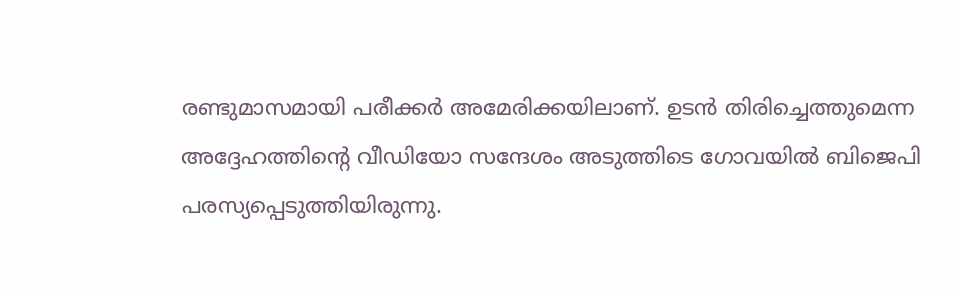രണ്ടുമാസമായി പരീക്കര്‍ അമേരിക്കയിലാണ്. ഉടന്‍ തിരിച്ചെത്തുമെന്ന അദ്ദേഹത്തിന്റെ വീഡിയോ സന്ദേശം അടുത്തിടെ ഗോവയില്‍ ബിജെപി പരസ്യപ്പെടുത്തിയിരുന്നു.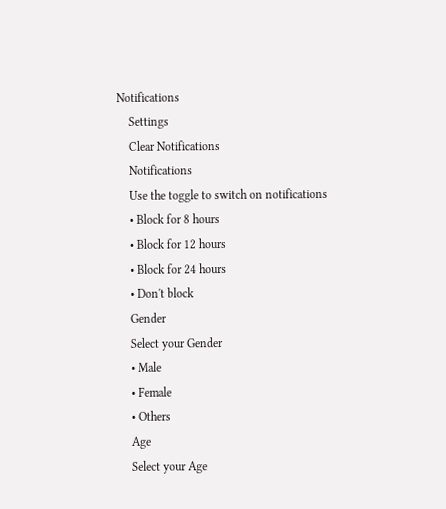Notifications
    Settings
    Clear Notifications
    Notifications
    Use the toggle to switch on notifications
    • Block for 8 hours
    • Block for 12 hours
    • Block for 24 hours
    • Don't block
    Gender
    Select your Gender
    • Male
    • Female
    • Others
    Age
    Select your Age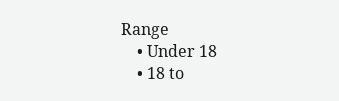Range
    • Under 18
    • 18 to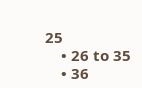25
    • 26 to 35
    • 36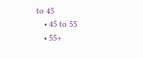to 45
    • 45 to 55
    • 55+